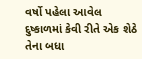વર્ષો પહેલા આવેલ દુષ્કાળમાં કેવી રીતે એક શેઠે તેના બધા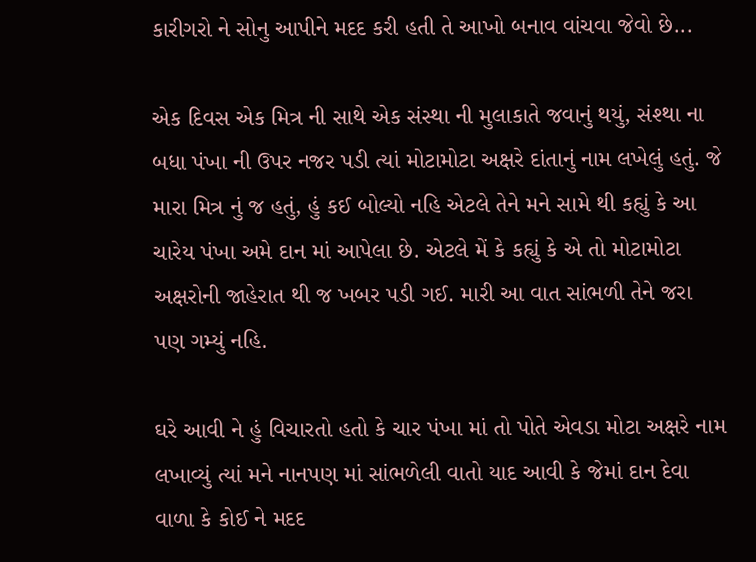કારીગરો ને સોનુ આપીને મદદ કરી હતી તે આખો બનાવ વાંચવા જેવો છે...

એક દિવસ એક મિત્ર ની સાથે એક સંસ્થા ની મુલાકાતે જવાનું થયું, સંશ્થા ના બધા પંખા ની ઉપર નજર પડી ત્યાં મોટામોટા અક્ષરે દાંતાનું નામ લખેલું હતું. જે મારા મિત્ર નું જ હતું, હું કઈ બોલ્યો નહિ એટલે તેને મને સામે થી કહ્યું કે આ ચારેય પંખા અમે દાન માં આપેલા છે. એટલે મેં કે કહ્યું કે એ તો મોટામોટા અક્ષરોની જાહેરાત થી જ ખબર પડી ગઈ. મારી આ વાત સાંભળી તેને જરા પણ ગમ્યું નહિ.

ઘરે આવી ને હું વિચારતો હતો કે ચાર પંખા માં તો પોતે એવડા મોટા અક્ષરે નામ લખાવ્યું ત્યાં મને નાનપણ માં સાંભળેલી વાતો યાદ આવી કે જેમાં દાન દેવા વાળા કે કોઈ ને મદદ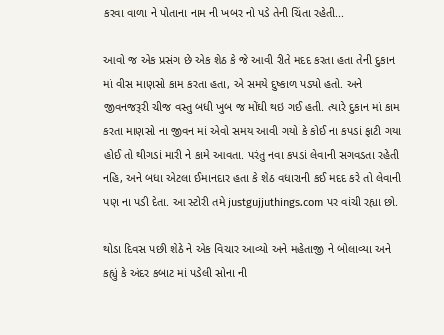કરવા વાળા ને પોતાના નામ ની ખબર નો પડે તેની ચિંતા રહેતી...

આવો જ એક પ્રસંગ છે એક શેઠ કે જે આવી રીતે મદદ કરતા હતા તેની દુકાન માં વીસ માણસો કામ કરતા હતા, એ સમયે દુષ્કાળ પડ્યો હતો. અને જીવનજરૂરી ચીજ વસ્તુ બધી ખુબ જ મોંઘી થઇ ગઈ હતી. ત્યારે દુકાન માં કામ કરતા માણસો ના જીવન માં એવો સમય આવી ગયો કે કોઈ ના કપડાં ફાટી ગયા હોઈ તો થીગડાં મારી ને કામે આવતા. પરંતુ નવા કપડાં લેવાની સગવડતા રહેતી નહિ, અને બધા એટલા ઈમાનદાર હતા કે શેઠ વધારાની કઈ મદદ કરે તો લેવાની પણ ના પડી દેતા. આ સ્ટોરી તમે justgujjuthings.com પર વાંચી રહ્યા છો.

થોડા દિવસ પછી શેઠે ને એક વિચાર આવ્યો અને મહેતાજી ને બોલાવ્યા અને કહ્યું કે અંદર કબાટ માં પડેલી સોના ની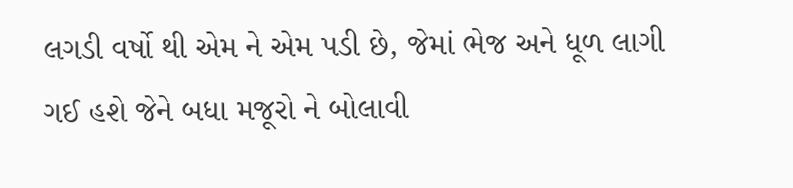લગડી વર્ષો થી એમ ને એમ પડી છે, જેમાં ભેજ અને ધૂળ લાગી ગઈ હશે જેને બધા મજૂરો ને બોલાવી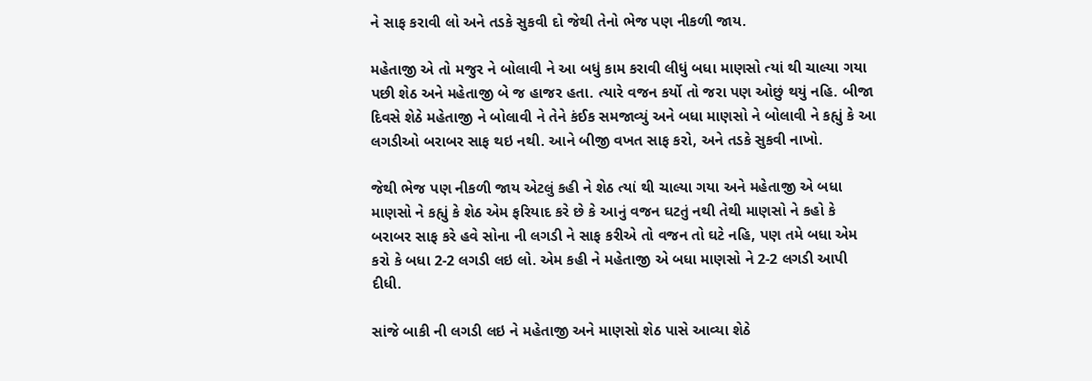ને સાફ કરાવી લો અને તડકે સુકવી દો જેથી તેનો ભેજ પણ નીકળી જાય.

મહેતાજી એ તો મજુર ને બોલાવી ને આ બધું કામ કરાવી લીધું બધા માણસો ત્યાં થી ચાલ્યા ગયા પછી શેઠ અને મહેતાજી બે જ હાજર હતા. ત્યારે વજન કર્યો તો જરા પણ ઓછું થયું નહિ. બીજા દિવસે શેઠે મહેતાજી ને બોલાવી ને તેને કંઈક સમજાવ્યું અને બધા માણસો ને બોલાવી ને કહ્યું કે આ લગડીઓ બરાબર સાફ થઇ નથી. આને બીજી વખત સાફ કરો, અને તડકે સુકવી નાખો.

જેથી ભેજ પણ નીકળી જાય એટલું કહી ને શેઠ ત્યાં થી ચાલ્યા ગયા અને મહેતાજી એ બધા માણસો ને કહ્યું કે શેઠ એમ ફરિયાદ કરે છે કે આનું વજન ઘટતું નથી તેથી માણસો ને કહો કે બરાબર સાફ કરે હવે સોના ની લગડી ને સાફ કરીએ તો વજન તો ઘટે નહિ, પણ તમે બધા એમ કરો કે બધા 2-2 લગડી લઇ લો. એમ કહી ને મહેતાજી એ બધા માણસો ને 2-2 લગડી આપી દીધી.

સાંજે બાકી ની લગડી લઇ ને મહેતાજી અને માણસો શેઠ પાસે આવ્યા શેઠે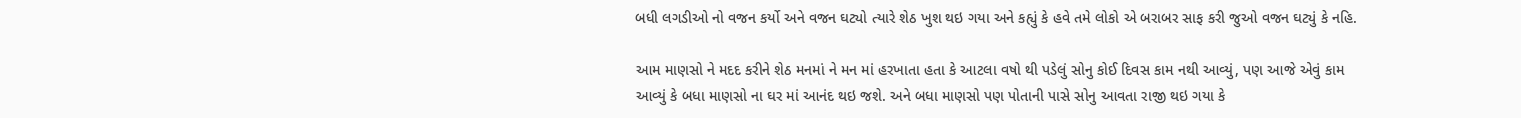બધી લગડીઓ નો વજન કર્યો અને વજન ઘટ્યો ત્યારે શેઠ ખુશ થઇ ગયા અને કહ્યું કે હવે તમે લોકો એ બરાબર સાફ કરી જુઓ વજન ઘટ્યું કે નહિ.

આમ માણસો ને મદદ કરીને શેઠ મનમાં ને મન માં હરખાતા હતા કે આટલા વષો થી પડેલું સોનુ કોઈ દિવસ કામ નથી આવ્યું, પણ આજે એવું કામ આવ્યું કે બધા માણસો ના ઘર માં આનંદ થઇ જશે. અને બધા માણસો પણ પોતાની પાસે સોનુ આવતા રાજી થઇ ગયા કે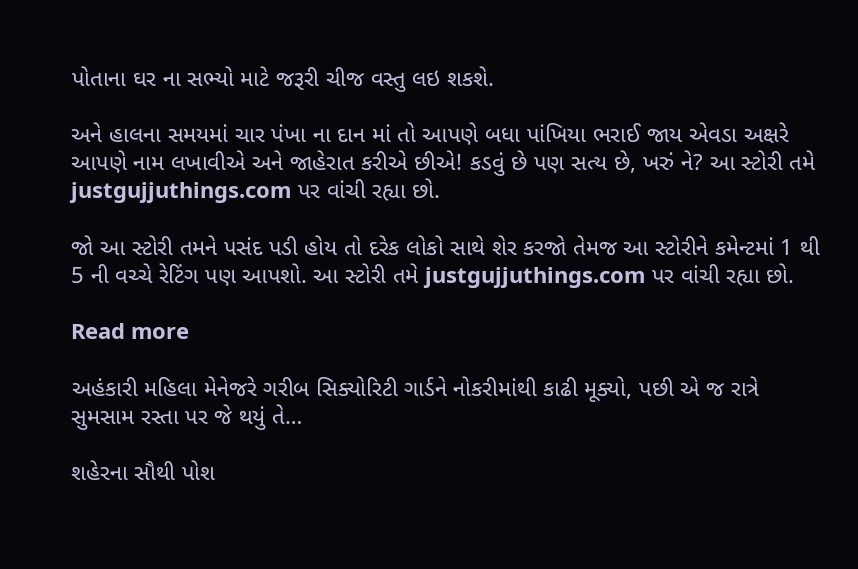પોતાના ઘર ના સભ્યો માટે જરૂરી ચીજ વસ્તુ લઇ શકશે.

અને હાલના સમયમાં ચાર પંખા ના દાન માં તો આપણે બધા પાંખિયા ભરાઈ જાય એવડા અક્ષરે આપણે નામ લખાવીએ અને જાહેરાત કરીએ છીએ! કડવું છે પણ સત્ય છે, ખરું ને? આ સ્ટોરી તમે justgujjuthings.com પર વાંચી રહ્યા છો.

જો આ સ્ટોરી તમને પસંદ પડી હોય તો દરેક લોકો સાથે શેર કરજો તેમજ આ સ્ટોરીને કમેન્ટમાં 1 થી 5 ની વચ્ચે રેટિંગ પણ આપશો. આ સ્ટોરી તમે justgujjuthings.com પર વાંચી રહ્યા છો.

Read more

અહંકારી મહિલા મેનેજરે ગરીબ સિક્યોરિટી ગાર્ડને નોકરીમાંથી કાઢી મૂક્યો, પછી એ જ રાત્રે સુમસામ રસ્તા પર જે થયું તે…

શહેરના સૌથી પોશ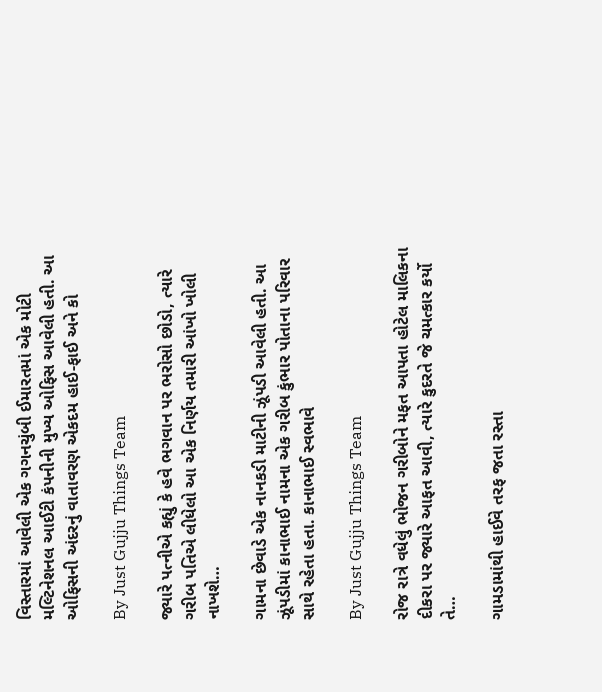વિસ્તારમાં આવેલી એક ગગનચુંબી ઈમારતમાં એક મોટી મલ્ટિનેશનલ આઈટી કંપનીની મુખ્ય ઓફિસ આવેલી હતી. આ ઓફિસની અંદરનું વાતાવરણ એકદમ હાઈ-ફાઈ અને કો

By Just Gujju Things Team

જ્યારે પત્નીએ કહ્યું કે હવે ભગવાન પર ભરોસો છોડો, ત્યારે ગરીબ પતિએ લીધેલો આ એક નિર્ણય તમારી આંખો ખોલી નાખશે…

ગામના છેવાડે એક નાનકડી માટીની ઝૂંપડી આવેલી હતી. આ ઝૂંપડીમાં કાનાભાઈ નામના એક ગરીબ કુંભાર પોતાના પરિવાર સાથે રહેતા હતા. કાનાભાઈ સ્વભાવે

By Just Gujju Things Team

રોજ રાત્રે વધેલું ભોજન ગરીબોને મફત આપતા હોટેલ માલિકના દીકરા પર જ્યારે આફત આવી, ત્યારે કુદરતે જે ચમત્કાર કર્યો તે…

ગામડામાંથી હાઈવે તરફ જતા રસ્તા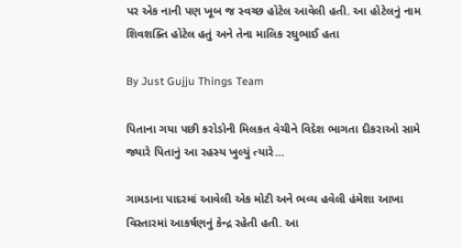પર એક નાની પણ ખૂબ જ સ્વચ્છ હોટેલ આવેલી હતી. આ હોટેલનું નામ શિવશક્તિ હોટેલ હતું અને તેના માલિક રઘુભાઈ હતા

By Just Gujju Things Team

પિતાના ગયા પછી કરોડોની મિલકત વેચીને વિદેશ ભાગતા દીકરાઓ સામે જ્યારે પિતાનું આ રહસ્ય ખુલ્યું ત્યારે…

ગામડાના પાદરમાં આવેલી એક મોટી અને ભવ્ય હવેલી હંમેશા આખા વિસ્તારમાં આકર્ષણનું કેન્દ્ર રહેતી હતી. આ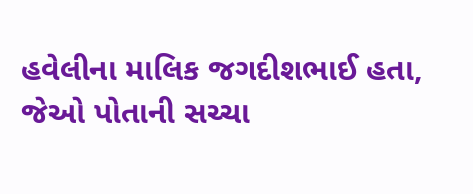હવેલીના માલિક જગદીશભાઈ હતા, જેઓ પોતાની સચ્ચા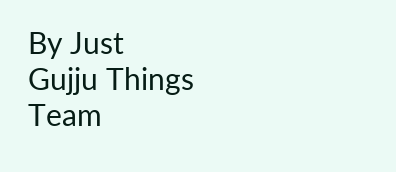By Just Gujju Things Team